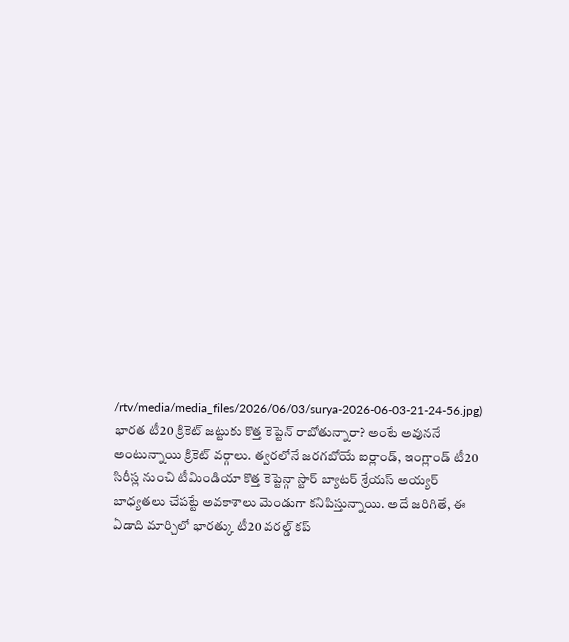/rtv/media/media_files/2026/06/03/surya-2026-06-03-21-24-56.jpg)
భారత టీ20 క్రికెట్ జట్టుకు కొత్త కెప్టెన్ రాబోతున్నారా? అంటే అవుననే అంటున్నాయి క్రికెట్ వర్గాలు. త్వరలోనే జరగబోయే ఐర్లాండ్, ఇంగ్లాండ్ టీ20 సిరీస్ల నుంచి టీమిండియా కొత్త కెప్టెన్గా స్టార్ బ్యాటర్ శ్రేయస్ అయ్యర్ బాధ్యతలు చేపట్టే అవకాశాలు మెండుగా కనిపిస్తున్నాయి. అదే జరిగితే, ఈ ఏడాది మార్చిలో భారత్కు టీ20 వరల్డ్ కప్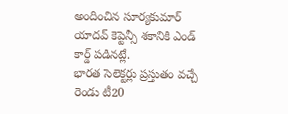అందించిన సూర్యకుమార్ యాదవ్ కెప్టెన్సీ శకానికి ఎండ్ కార్డ్ పడినట్లే.
భారత సెలెక్టర్లు ప్రస్తుతం వచ్చే రెండు టీ20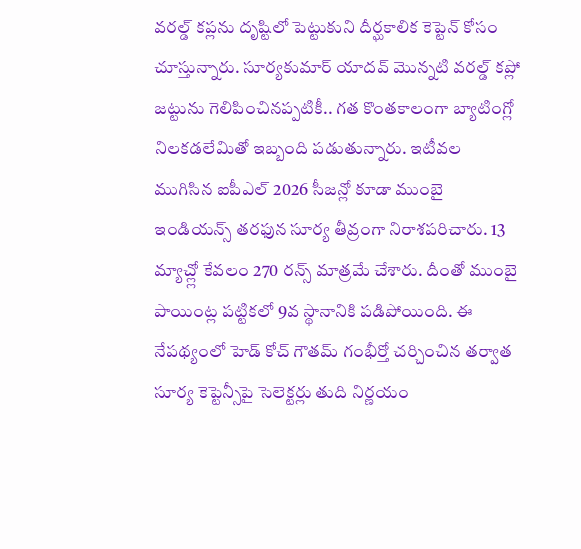వరల్డ్ కప్లను దృష్టిలో పెట్టుకుని దీర్ఘకాలిక కెప్టెన్ కోసం చూస్తున్నారు. సూర్యకుమార్ యాదవ్ మొన్నటి వరల్డ్ కప్లో జట్టును గెలిపించినప్పటికీ.. గత కొంతకాలంగా బ్యాటింగ్లో నిలకడలేమితో ఇబ్బంది పడుతున్నారు. ఇటీవల ముగిసిన ఐపీఎల్ 2026 సీజన్లో కూడా ముంబై ఇండియన్స్ తరఫున సూర్య తీవ్రంగా నిరాశపరిచారు. 13 మ్యాచ్ల్లో కేవలం 270 రన్స్ మాత్రమే చేశారు. దీంతో ముంబై పాయింట్ల పట్టికలో 9వ స్థానానికి పడిపోయింది. ఈ నేపథ్యంలో హెడ్ కోచ్ గౌతమ్ గంభీర్తో చర్చించిన తర్వాత సూర్య కెప్టెన్సీపై సెలెక్టర్లు తుది నిర్ణయం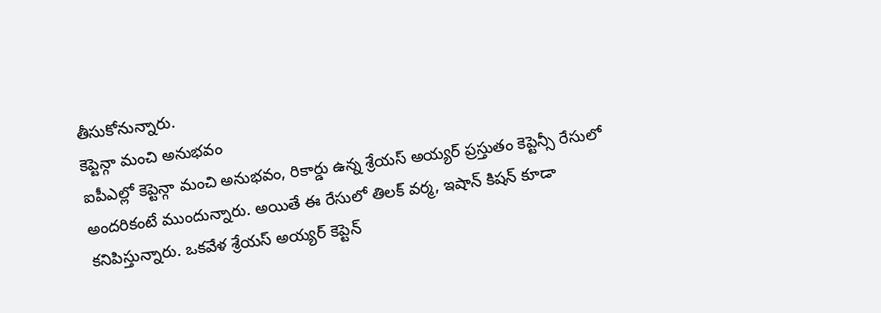తీసుకోనున్నారు.
కెప్టెన్గా మంచి అనుభవం
ఐపీఎల్లో కెప్టెన్గా మంచి అనుభవం, రికార్డు ఉన్న శ్రేయస్ అయ్యర్ ప్రస్తుతం కెప్టెన్సీ రేసులో అందరికంటే ముందున్నారు. అయితే ఈ రేసులో తిలక్ వర్మ, ఇషాన్ కిషన్ కూడా కనిపిస్తున్నారు. ఒకవేళ శ్రేయస్ అయ్యర్ కెప్టెన్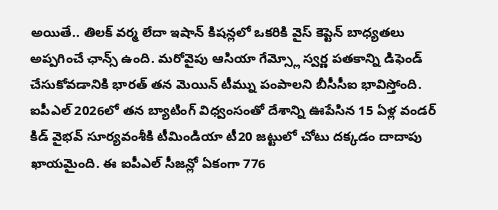అయితే.. తిలక్ వర్మ లేదా ఇషాన్ కిషన్లలో ఒకరికి వైస్ కెప్టెన్ బాధ్యతలు అప్పగించే ఛాన్స్ ఉంది. మరోవైపు ఆసియా గేమ్స్లో స్వర్ణ పతకాన్ని డిఫెండ్ చేసుకోవడానికి భారత్ తన మెయిన్ టీమ్ను పంపాలని బీసీసీఐ భావిస్తోంది.
ఐపీఎల్ 2026లో తన బ్యాటింగ్ విధ్వంసంతో దేశాన్ని ఊపేసిన 15 ఏళ్ల వండర్ కిడ్ వైభవ్ సూర్యవంశీకి టీమిండియా టీ20 జట్టులో చోటు దక్కడం దాదాపు ఖాయమైంది. ఈ ఐపీఎల్ సీజన్లో ఏకంగా 776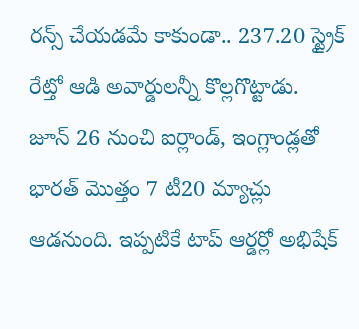రన్స్ చేయడమే కాకుండా.. 237.20 స్ట్రైక్ రేట్తో ఆడి అవార్డులన్నీ కొల్లగొట్టాడు.
జూన్ 26 నుంచి ఐర్లాండ్, ఇంగ్లాండ్లతో భారత్ మొత్తం 7 టీ20 మ్యాచ్లు ఆడనుంది. ఇప్పటికే టాప్ ఆర్డర్లో అభిషేక్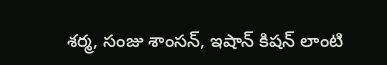శర్మ, సంజు శాంసన్, ఇషాన్ కిషన్ లాంటి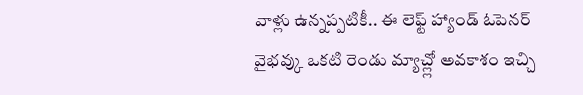వాళ్లు ఉన్నప్పటికీ.. ఈ లెఫ్ట్ హ్యాండ్ ఓపెనర్ వైభవ్కు ఒకటి రెండు మ్యాచ్ల్లో అవకాశం ఇచ్చి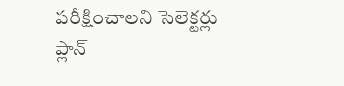పరీక్షించాలని సెలెక్టర్లు ప్లాన్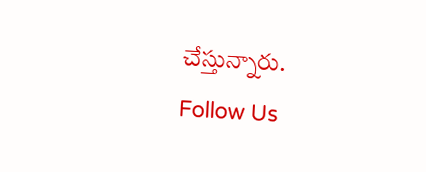చేస్తున్నారు.
Follow Us